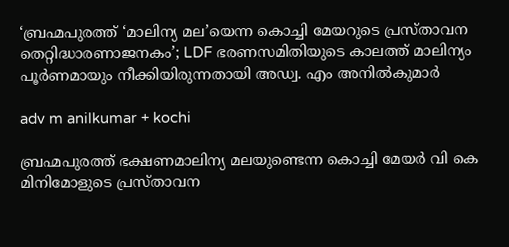‘ബ്രഹ്മപുരത്ത് ‘മാലിന്യ മല’യെന്ന കൊച്ചി മേയറുടെ പ്രസ്താവന തെറ്റിദ്ധാരണാജനകം’; LDF ഭരണസമിതിയുടെ കാലത്ത് മാലിന്യം പൂർണമായും നീക്കിയിരുന്നതായി അഡ്വ. എം അനില്‍കുമാര്‍

adv m anilkumar + kochi

ബ്രഹ്മപുരത്ത് ഭക്ഷണമാലിന്യ മലയുണ്ടെന്ന കൊച്ചി മേയര്‍ വി കെ മിനിമോളുടെ പ്രസ്താവന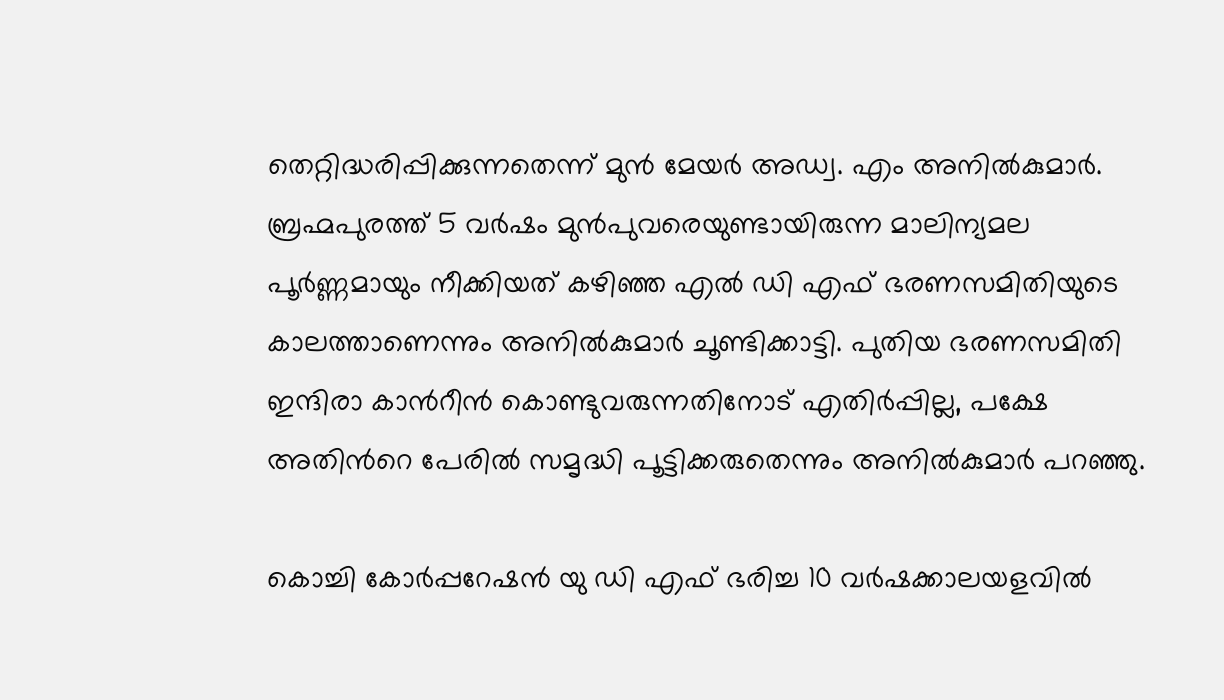തെറ്റിദ്ധരിപ്പിക്കുന്നതെന്ന് മുന്‍ മേയര്‍ അഡ്വ. എം അനില്‍കുമാര്‍. ബ്രഹ്മപുരത്ത് 5 വര്‍ഷം മുന്‍പുവരെയുണ്ടായിരുന്ന മാലിന്യമല പൂര്‍ണ്ണമായും നീക്കിയത് കഴിഞ്ഞ എല്‍ ഡി എഫ് ഭരണസമിതിയുടെ കാലത്താണെന്നും അനില്‍കുമാര്‍ ചൂണ്ടിക്കാട്ടി. പുതിയ ഭരണസമിതി ഇന്ദിരാ കാന്‍റീന്‍ കൊണ്ടുവരുന്നതിനോട് എതിര്‍പ്പില്ല, പക്ഷേ അതിന്‍റെ പേരില്‍ സമൃദ്ധി പൂട്ടിക്കരുതെന്നും അനില്‍കുമാര്‍ പറഞ്ഞു.

കൊച്ചി കോര്‍പ്പറേഷന്‍ യു ഡി എഫ് ഭരിച്ച 10 വര്‍ഷക്കാലയളവില്‍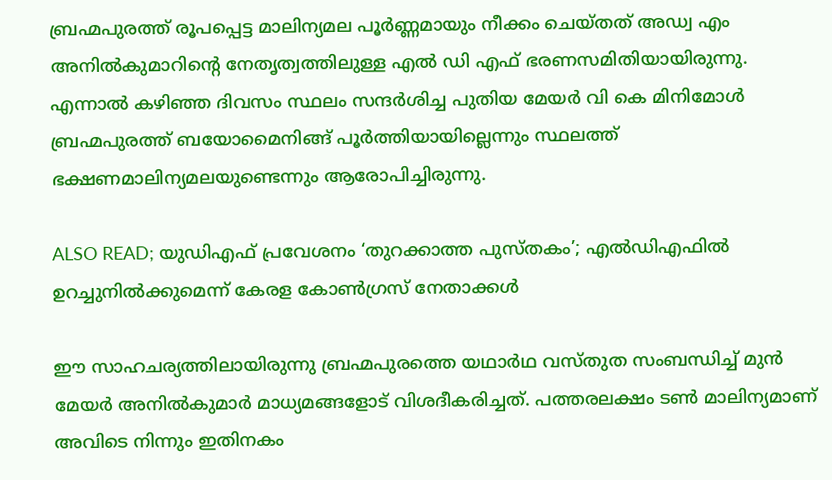ബ്രഹ്മപുരത്ത് രൂപപ്പെട്ട മാലിന്യമല പൂര്‍ണ്ണമായും നീക്കം ചെയ്തത് അഡ്വ എം അനില്‍കുമാറിന്‍റെ നേതൃത്വത്തിലുള്ള എല്‍ ഡി എഫ് ഭരണസമിതിയായിരുന്നു. എന്നാല്‍ കഴിഞ്ഞ ദിവസം സ്ഥലം സന്ദര്‍ശിച്ച പുതിയ മേയര്‍ വി കെ മിനിമോള്‍ ബ്രഹ്മപുരത്ത് ബയോമൈനിങ്ങ് പൂര്‍ത്തിയായില്ലെന്നും സ്ഥലത്ത് ഭക്ഷണമാലിന്യമലയുണ്ടെന്നും ആരോപിച്ചിരുന്നു.

ALSO READ; യുഡിഎഫ് പ്രവേശനം ‘തുറക്കാത്ത പുസ്തകം’; എൽഡിഎഫിൽ ഉറച്ചുനിൽക്കുമെന്ന് കേരള കോൺഗ്രസ് നേതാക്കൾ

ഈ സാഹചര്യത്തിലായിരുന്നു ബ്രഹ്മപുരത്തെ യഥാര്‍ഥ വസ്തുത സംബന്ധിച്ച് മുന്‍ മേയര്‍ അനില്‍കുമാര്‍ മാധ്യമങ്ങളോട് വിശദീകരിച്ചത്. പത്തരലക്ഷം ടണ്‍ മാലിന്യമാണ് അവിടെ നിന്നും ഇതിനകം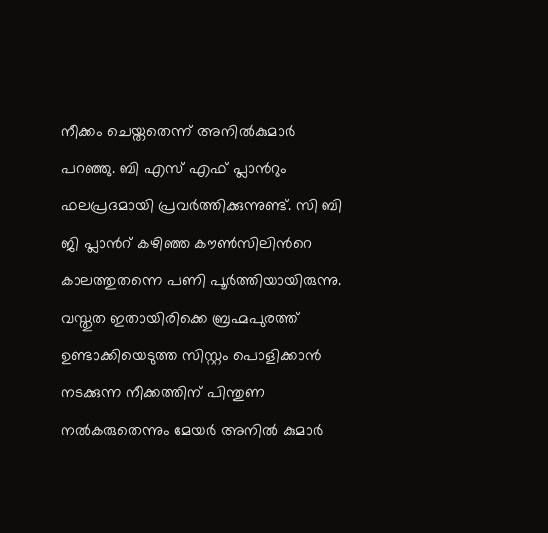നീക്കം ചെയ്തതെന്ന് അനില്‍കുമാര്‍ പറഞ്ഞു. ബി എസ് എഫ് പ്ലാന്‍റും ഫലപ്രദമായി പ്രവര്‍ത്തിക്കുന്നുണ്ട്. സി ബി ജി പ്ലാന്‍റ് കഴിഞ്ഞ കൗണ്‍സിലിന്‍റെ കാലത്തുതന്നെ പണി പൂര്‍ത്തിയായിരുന്നു. വസ്തുത ഇതായിരിക്കെ ബ്രഹ്മപുരത്ത് ഉണ്ടാക്കിയെടുത്ത സിസ്റ്റം പൊളിക്കാന്‍ നടക്കുന്ന നീക്കത്തിന് പിന്തുണ നല്‍കരുതെന്നും മേയര്‍ അനില്‍ കുമാര്‍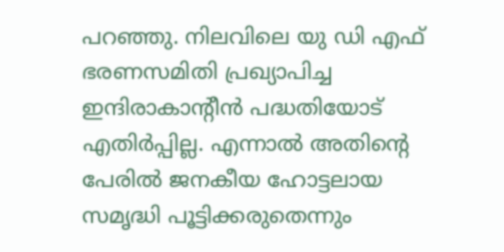പറഞ്ഞു. നിലവിലെ യു ഡി എഫ് ഭരണസമിതി പ്രഖ്യാപിച്ച ഇന്ദിരാകാന്‍റീന്‍ പദ്ധതിയോട് എതിര്‍പ്പില്ല. എന്നാല്‍ അതിന്‍റെ പേരില്‍ ജനകീയ ഹോട്ടലായ സമൃദ്ധി പൂട്ടിക്കരുതെന്നും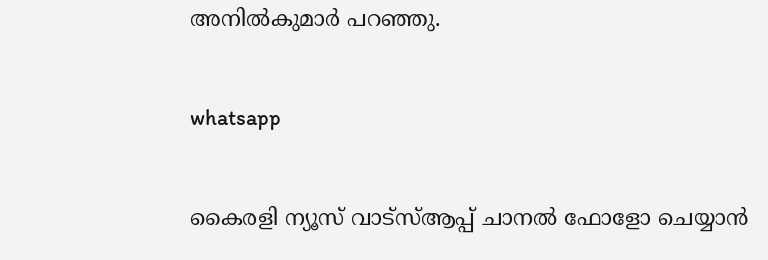അനില്‍കുമാര്‍ പറഞ്ഞു.

whatsapp

കൈരളി ന്യൂസ് വാട്‌സ്ആപ്പ് ചാനല്‍ ഫോളോ ചെയ്യാന്‍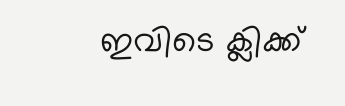ഇവിടെ ക്ലിക്ക്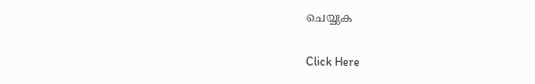ചെയ്യുക

Click Here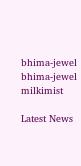bhima-jewel
bhima-jewel
milkimist

Latest News